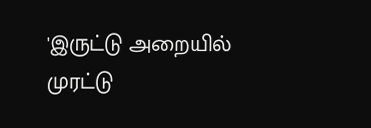'இருட்டு அறையில் முரட்டு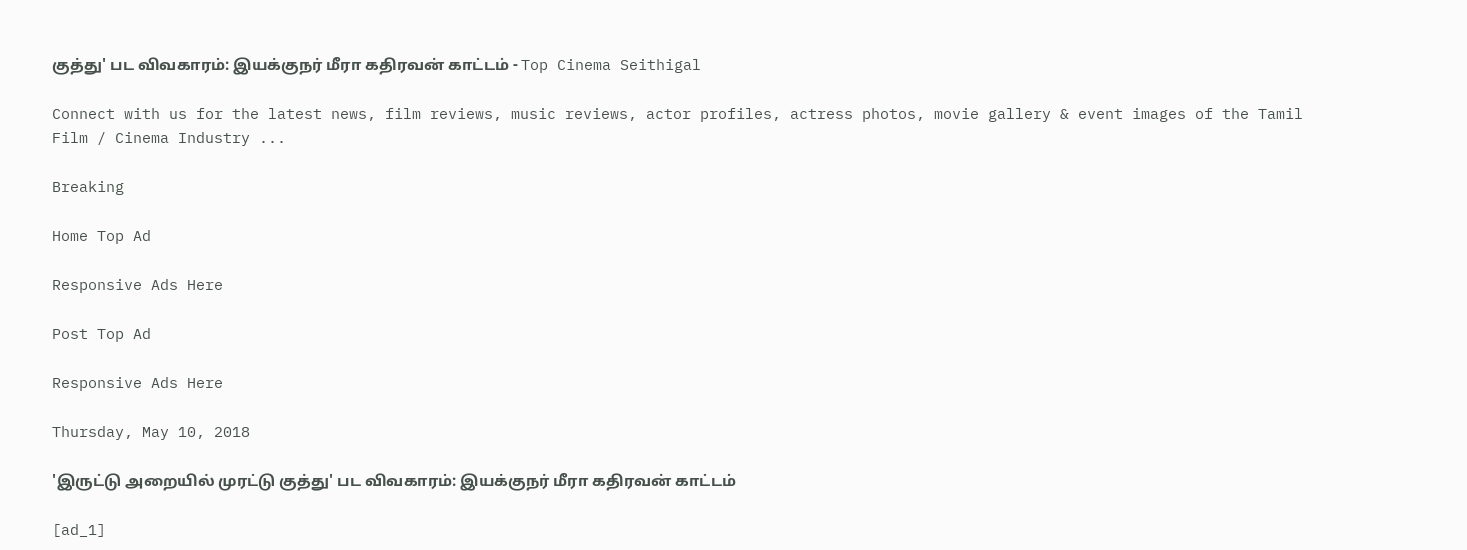குத்து' பட விவகாரம்: இயக்குநர் மீரா கதிரவன் காட்டம் - Top Cinema Seithigal

Connect with us for the latest news, film reviews, music reviews, actor profiles, actress photos, movie gallery & event images of the Tamil Film / Cinema Industry ...

Breaking

Home Top Ad

Responsive Ads Here

Post Top Ad

Responsive Ads Here

Thursday, May 10, 2018

'இருட்டு அறையில் முரட்டு குத்து' பட விவகாரம்: இயக்குநர் மீரா கதிரவன் காட்டம்

[ad_1]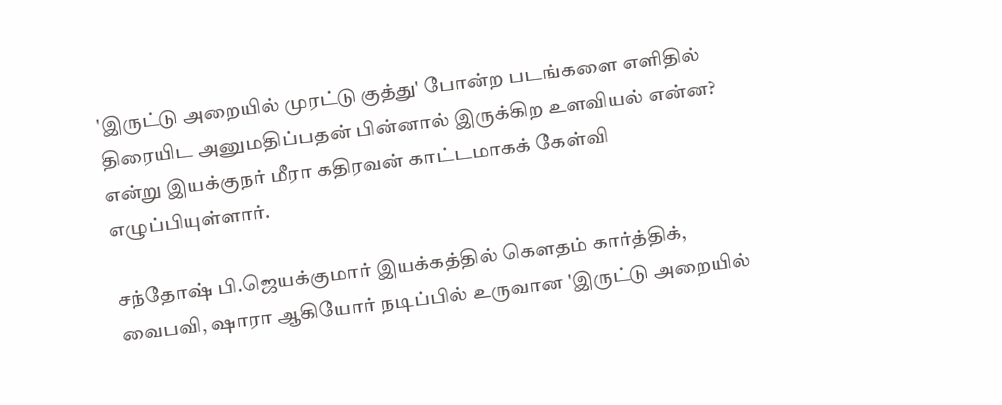'இருட்டு அறையில் முரட்டு குத்து' போன்ற படங்களை எளிதில் திரையிட அனுமதிப்பதன் பின்னால் இருக்கிற உளவியல் என்ன? என்று இயக்குநர் மீரா கதிரவன் காட்டமாகக் கேள்வி எழுப்பியுள்ளார்.

சந்தோஷ் பி.ஜெயக்குமார் இயக்கத்தில் கௌதம் கார்த்திக், வைபவி, ஷாரா ஆகியோர் நடிப்பில் உருவான 'இருட்டு அறையில்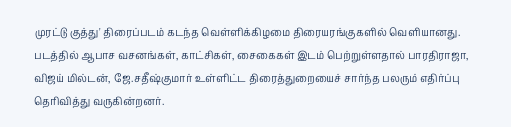முரட்டு குத்து' திரைப்படம் கடந்த வெள்ளிக்கிழமை திரையரங்குகளில் வெளியானது. படத்தில் ஆபாச வசனங்கள், காட்சிகள், சைகைகள் இடம் பெற்றுள்ளதால் பாரதிராஜா, விஜய் மில்டன், ஜே.சதீஷ்குமார் உள்ளிட்ட திரைத்துறையைச் சார்ந்த பலரும் எதிர்ப்பு தெரிவித்து வருகின்றனர்.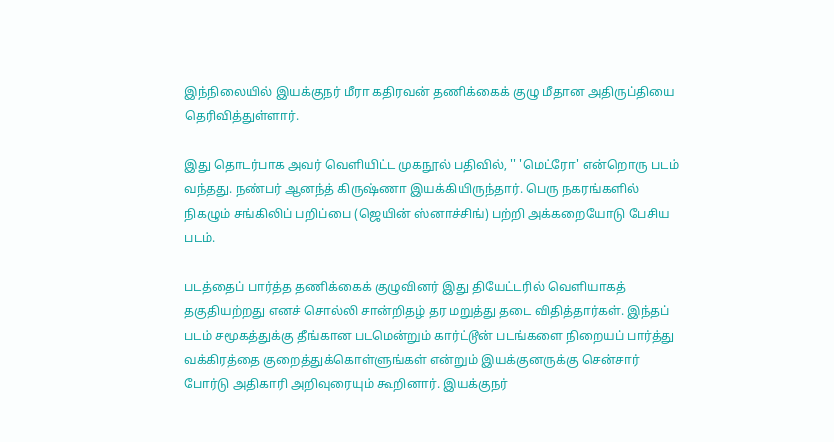இந்நிலையில் இயக்குநர் மீரா கதிரவன் தணிக்கைக் குழு மீதான அதிருப்தியை தெரிவித்துள்ளார்.

இது தொடர்பாக அவர் வெளியிட்ட முகநூல் பதிவில், '' 'மெட்ரோ' என்றொரு படம் வந்தது. நண்பர் ஆனந்த் கிருஷ்ணா இயக்கியிருந்தார். பெரு நகரங்களில் நிகழும் சங்கிலிப் பறிப்பை (ஜெயின் ஸ்னாச்சிங்) பற்றி அக்கறையோடு பேசிய படம்.

படத்தைப் பார்த்த தணிக்கைக் குழுவினர் இது தியேட்டரில் வெளியாகத் தகுதியற்றது எனச் சொல்லி சான்றிதழ் தர மறுத்து தடை விதித்தார்கள். இந்தப் படம் சமூகத்துக்கு தீங்கான படமென்றும் கார்ட்டூன் படங்களை நிறையப் பார்த்து வக்கிரத்தை குறைத்துக்கொள்ளுங்கள் என்றும் இயக்குனருக்கு சென்சார் போர்டு அதிகாரி அறிவுரையும் கூறினார். இயக்குநர்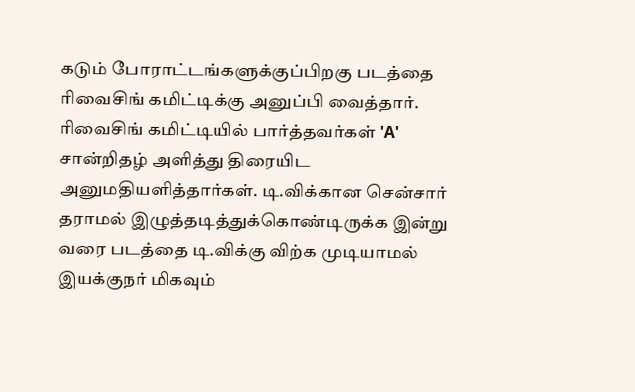கடும் போராட்டங்களுக்குப்பிறகு படத்தை ரிவைசிங் கமிட்டிக்கு அனுப்பி வைத்தார். ரிவைசிங் கமிட்டியில் பார்த்தவர்கள் 'A' சான்றிதழ் அளித்து திரையிட அனுமதியளித்தார்கள். டி.விக்கான சென்சார் தராமல் இழுத்தடித்துக்கொண்டிருக்க இன்று வரை படத்தை டி.விக்கு விற்க முடியாமல் இயக்குநர் மிகவும்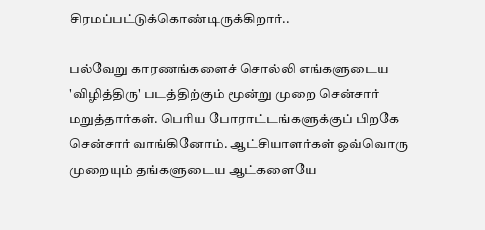சிரமப்பட்டுக்கொண்டிருக்கிறார்..

பல்வேறு காரணங்களைச் சொல்லி எங்களுடைய 'விழித்திரு' படத்திற்கும் மூன்று முறை சென்சார் மறுத்தார்கள். பெரிய போராட்டங்களுக்குப் பிறகே சென்சார் வாங்கினோம். ஆட்சியாளர்கள் ஒவ்வொரு முறையும் தங்களுடைய ஆட்களையே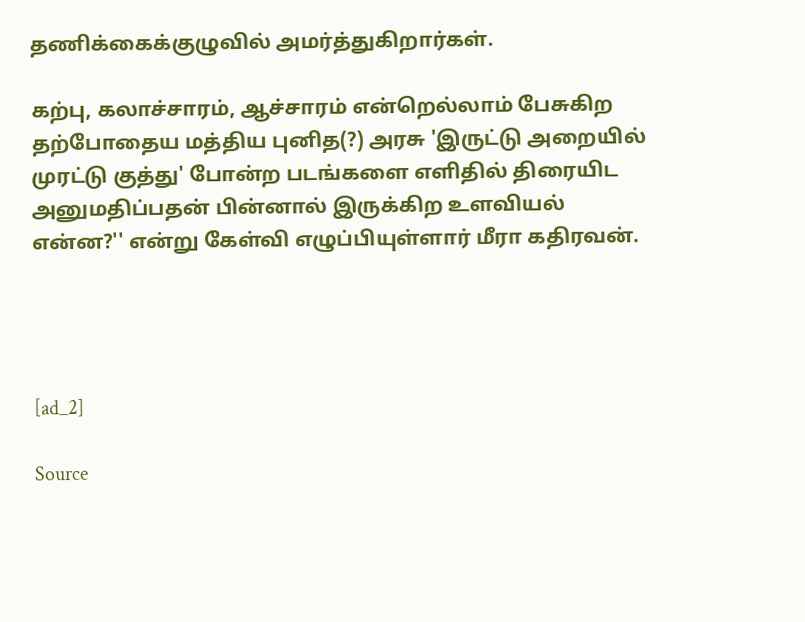தணிக்கைக்குழுவில் அமர்த்துகிறார்கள்.

கற்பு, கலாச்சாரம், ஆச்சாரம் என்றெல்லாம் பேசுகிற தற்போதைய மத்திய புனித(?) அரசு 'இருட்டு அறையில் முரட்டு குத்து' போன்ற படங்களை எளிதில் திரையிட அனுமதிப்பதன் பின்னால் இருக்கிற உளவியல் என்ன?'' என்று கேள்வி எழுப்பியுள்ளார் மீரா கதிரவன்.




[ad_2]

Source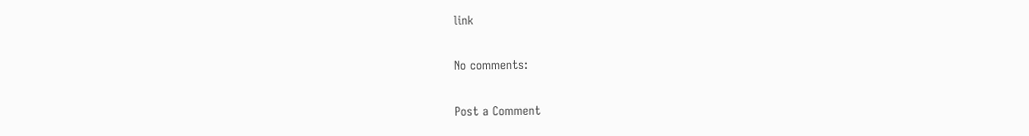link

No comments:

Post a Comment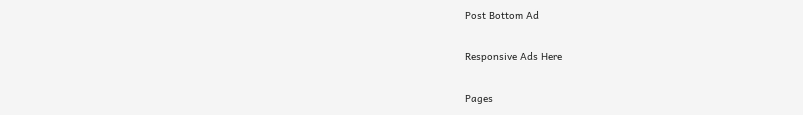Post Bottom Ad

Responsive Ads Here

Pages